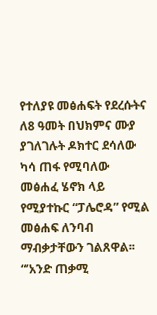የተለያዩ መፅሐፍት የደረሱትና ለ8 ዓመት በህክምና ሙያ ያገለገሉት ዶክተር ደሳለው ካሳ ጠፋ የሚባለው መፅሐፈ ሄኖክ ላይ የሚያተኩር “ፓሌሮዳ” የሚል መፅሐፍ ለንባብ ማብቃታቸውን ገልጸዋል፡፡
“’አንድ ጠቃሚ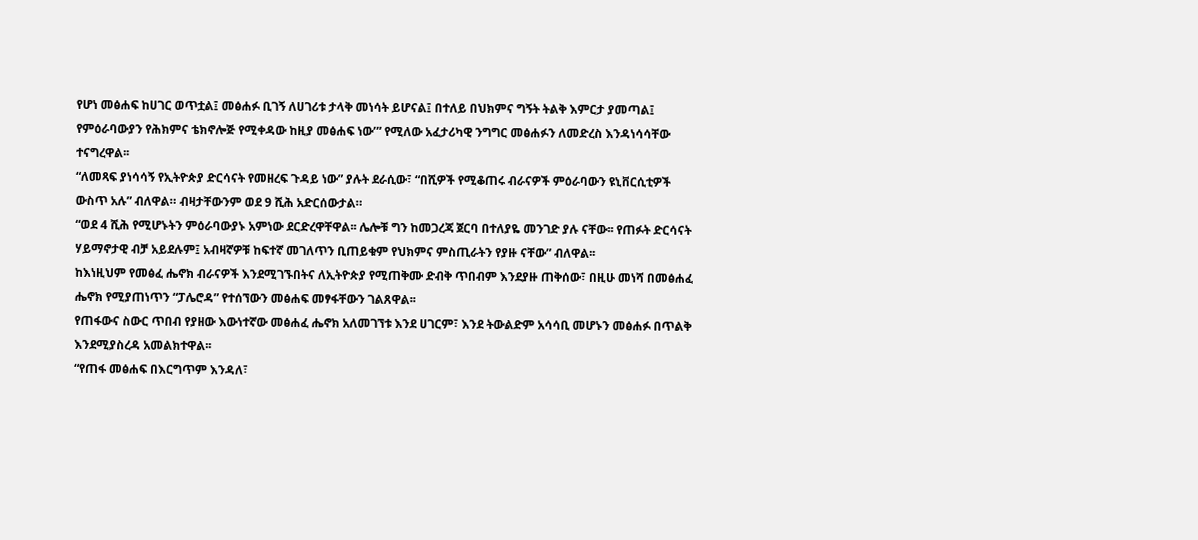የሆነ መፅሐፍ ከሀገር ወጥቷል፤ መፅሐፉ ቢገኝ ለሀገሪቱ ታላቅ መነሳት ይሆናል፤ በተለይ በህክምና ግኝት ትልቅ እምርታ ያመጣል፤ የምዕራባውያን የሕክምና ቴክኖሎጅ የሚቀዳው ከዚያ መፅሐፍ ነው’” የሚለው አፈታሪካዊ ንግግር መፅሐፉን ለመድረስ እንዳነሳሳቸው ተናግረዋል፡፡
“ለመጻፍ ያነሳሳኝ የኢትዮጵያ ድርሳናት የመዘረፍ ጉዳይ ነው” ያሉት ደራሲው፣ “በሺዎች የሚቆጠሩ ብራናዎች ምዕራባውን ዩኒቨርሲቲዎች ውስጥ አሉ” ብለዋል። ብዛታቸውንም ወደ 9 ሺሕ አድርሰውታል።
“ወደ 4 ሺሕ የሚሆኑትን ምዕራባውያኑ አምነው ደርድረዋቸዋል፡፡ ሌሎቹ ግን ከመጋረጃ ጀርባ በተለያዬ መንገድ ያሉ ናቸው፡፡ የጠፉት ድርሳናት ሃይማኖታዊ ብቻ አይደሉም፤ አብዛኛዎቹ ከፍተኛ መገለጥን ቢጠይቁም የህክምና ምስጢራትን የያዙ ናቸው” ብለዋል፡፡
ከእነዚህም የመፅፈ ሔኖክ ብራናዎች እንደሚገኙበትና ለኢትዮጵያ የሚጠቅሙ ድብቅ ጥበብም እንደያዙ ጠቅሰው፣ በዚሁ መነሻ በመፅሐፈ ሔኖክ የሚያጠነጥን “ፓሌሮዳ” የተሰኘውን መፅሐፍ መፃፋቸውን ገልጸዋል፡፡
የጠፋውና ስውር ጥበብ የያዘው እውነተኛው መፅሐፈ ሔኖክ አለመገኘቱ እንደ ሀገርም፣ እንደ ትውልድም አሳሳቢ መሆኑን መፅሐፉ በጥልቅ እንደሚያስረዳ አመልክተዋል፡፡
“የጠፋ መፅሐፍ በእርግጥም እንዳለ፣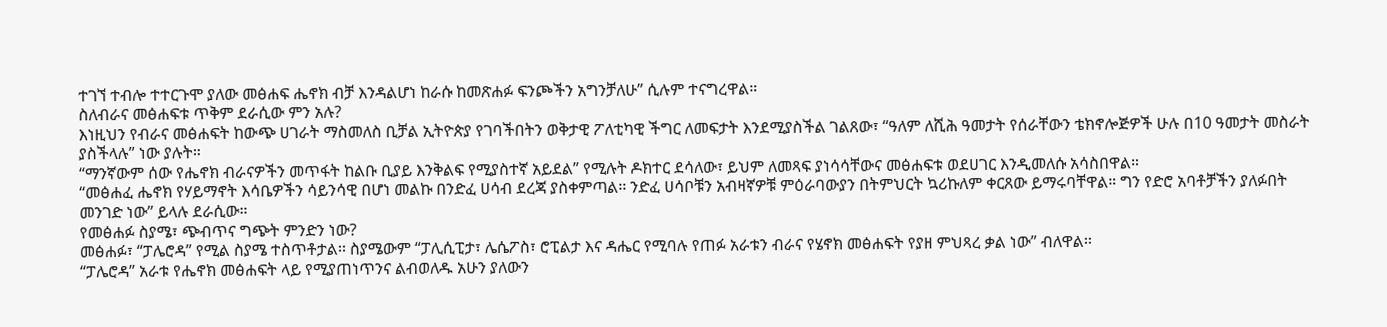ተገኘ ተብሎ ተተርጉሞ ያለው መፅሐፍ ሔኖክ ብቻ እንዳልሆነ ከራሱ ከመጽሐፉ ፍንጮችን አግንቻለሁ” ሲሉም ተናግረዋል።
ስለብራና መፅሐፍቱ ጥቅም ደራሲው ምን አሉ?
እነዚህን የብራና መፅሐፍት ከውጭ ሀገራት ማስመለስ ቢቻል ኢትዮጵያ የገባችበትን ወቅታዊ ፖለቲካዊ ችግር ለመፍታት እንደሚያስችል ገልጸው፣ “ዓለም ለሺሕ ዓመታት የሰራቸውን ቴክኖሎጅዎች ሁሉ በ10 ዓመታት መስራት ያስችላሉ” ነው ያሉት።
“ማንኛውም ሰው የሔኖክ ብራናዎችን መጥፋት ከልቡ ቢያይ እንቅልፍ የሚያስተኛ አይደል” የሚሉት ዶክተር ደሳለው፣ ይህም ለመጻፍ ያነሳሳቸውና መፅሐፍቱ ወደሀገር እንዲመለሱ አሳስበዋል።
“መፅሐፈ ሔኖክ የሃይማኖት እሳቤዎችን ሳይንሳዊ በሆነ መልኩ በንድፈ ሀሳብ ደረጃ ያስቀምጣል፡፡ ንድፈ ሀሳቦቹን አብዛኛዎቹ ምዕራባውያን በትምህርት ኳሪኩለም ቀርጸው ይማሩባቸዋል። ግን የድሮ አባቶቻችን ያለፉበት መንገድ ነው” ይላሉ ደራሲው።
የመፅሐፉ ስያሜ፣ ጭብጥና ግጭት ምንድን ነው?
መፅሐፉ፣ “ፓሌሮዳ” የሚል ስያሜ ተስጥቶታል፡፡ ስያሜውም “ፓሊሲፒታ፣ ሌሴፖስ፣ ሮፒልታ እና ዳሔር የሚባሉ የጠፉ አራቱን ብራና የሄኖክ መፅሐፍት የያዘ ምህጻረ ቃል ነው” ብለዋል፡፡
“ፓሌሮዳ” አራቱ የሔኖክ መፅሐፍት ላይ የሚያጠነጥንና ልብወለዱ አሁን ያለውን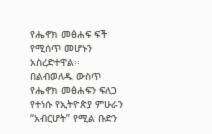የሔኖክ መፅሐፍ ፍች የሚሰጥ መሆኑን አስረድተዋል፡፡
በልብወለዱ ውስጥ የሔኖክ መፅሐፍን ፍለጋ የተነሱ የኢትዮጵያ ምሁራን “አብርሆት” የሚል ቡድን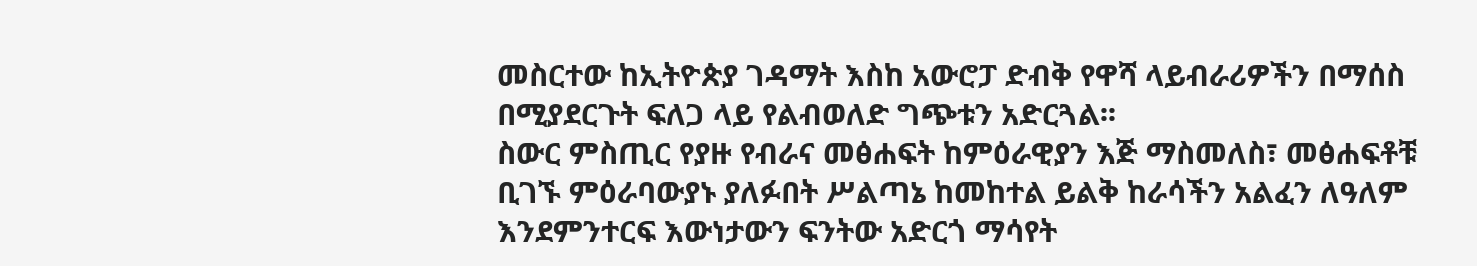መስርተው ከኢትዮጵያ ገዳማት እስከ አውሮፓ ድብቅ የዋሻ ላይብራሪዎችን በማሰስ በሚያደርጉት ፍለጋ ላይ የልብወለድ ግጭቱን አድርጓል፡፡
ስውር ምስጢር የያዙ የብራና መፅሐፍት ከምዕራዊያን እጅ ማስመለስ፣ መፅሐፍቶቹ ቢገኙ ምዕራባውያኑ ያለፉበት ሥልጣኔ ከመከተል ይልቅ ከራሳችን አልፈን ለዓለም እንደምንተርፍ እውነታውን ፍንትው አድርጎ ማሳየት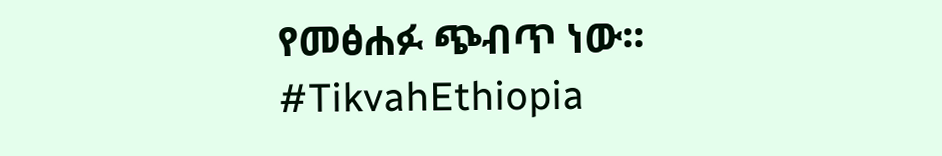የመፅሐፉ ጭብጥ ነው፡፡
#TikvahEthiopia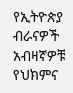የኢትዮጵያ ብራናዎች አብዛኛዎቹ የህክምና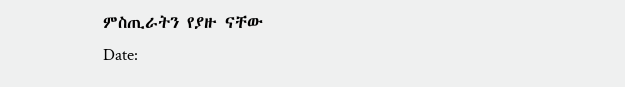ምስጢራትን የያዙ ናቸው
Date: